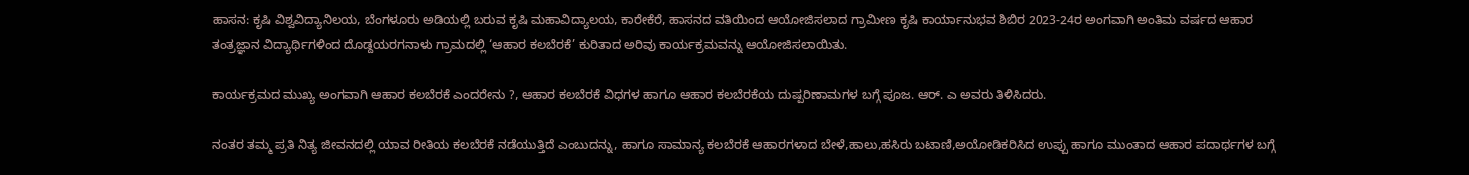ಹಾಸನ: ಕೃಷಿ ವಿಶ್ವವಿದ್ಯಾನಿಲಯ, ಬೆಂಗಳೂರು ಅಡಿಯಲ್ಲಿ ಬರುವ ಕೃಷಿ ಮಹಾವಿದ್ಯಾಲಯ, ಕಾರೇಕೆರೆ, ಹಾಸನದ ವತಿಯಿಂದ ಆಯೋಜಿಸಲಾದ ಗ್ರಾಮೀಣ ಕೃಷಿ ಕಾರ್ಯಾನುಭವ ಶಿಬಿರ 2023-24ರ ಅಂಗವಾಗಿ ಅಂತಿಮ ವರ್ಷದ ಆಹಾರ ತಂತ್ರಜ್ಞಾನ ವಿದ್ಯಾರ್ಥಿಗಳಿಂದ ದೊಡ್ದಯರಗನಾಳು ಗ್ರಾಮದಲ್ಲಿ ‘ಆಹಾರ ಕಲಬೆರಕೆ’ ಕುರಿತಾದ ಅರಿವು ಕಾರ್ಯಕ್ರಮವನ್ನು ಆಯೋಜಿಸಲಾಯಿತು.

ಕಾರ್ಯಕ್ರಮದ ಮುಖ್ಯ ಅಂಗವಾಗಿ ಆಹಾರ ಕಲಬೆರಕೆ ಎಂದರೇನು ?, ಆಹಾರ ಕಲಬೆರಕೆ ವಿಧಗಳ ಹಾಗೂ ಆಹಾರ ಕಲಬೆರಕೆಯ ದುಷ್ಪರಿಣಾಮಗಳ ಬಗ್ಗೆ ಪೂಜ. ಆರ್. ಎ ಅವರು ತಿಳಿಸಿದರು.

ನಂತರ ತಮ್ಮ ಪ್ರತಿ ನಿತ್ಯ ಜೀವನದಲ್ಲಿ ಯಾವ ರೀತಿಯ ಕಲಬೆರಕೆ ನಡೆಯುತ್ತಿದೆ ಎಂಬುದನ್ನು, ಹಾಗೂ ಸಾಮಾನ್ಯ ಕಲಬೆರಕೆ ಆಹಾರಗಳಾದ ಬೇಳೆ,ಹಾಲು,ಹಸಿರು ಬಟಾಣಿ,ಅಯೋಡಿಕರಿಸಿದ ಉಪ್ಪು ಹಾಗೂ ಮುಂತಾದ ಆಹಾರ ಪದಾರ್ಥಗಳ ಬಗ್ಗೆ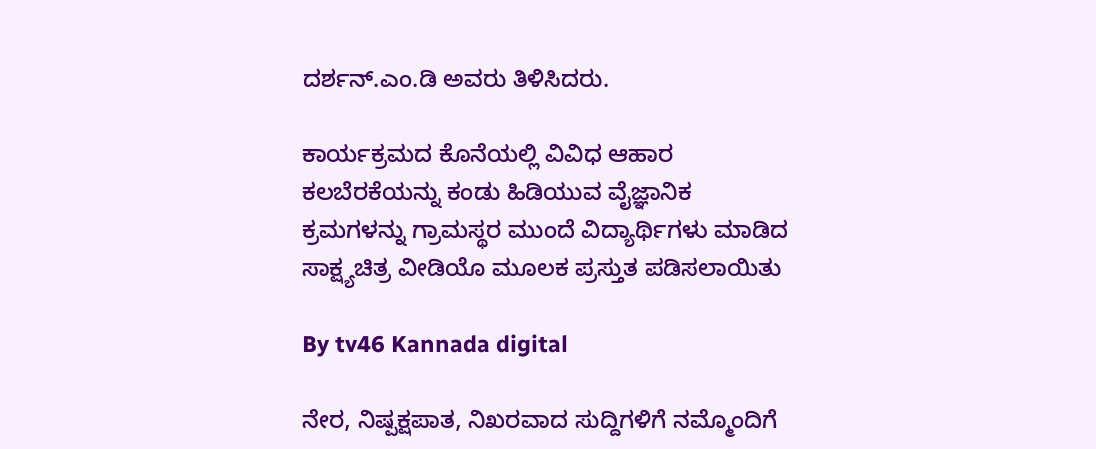ದರ್ಶನ್.ಎಂ.ಡಿ ಅವರು ತಿಳಿಸಿದರು.

ಕಾರ್ಯಕ್ರಮದ ಕೊನೆಯಲ್ಲಿ ವಿವಿಧ ಆಹಾರ ಕಲಬೆರಕೆಯನ್ನು ಕಂಡು ಹಿಡಿಯುವ ವೈಜ್ಞಾನಿಕ ಕ್ರಮಗಳನ್ನು ಗ್ರಾಮಸ್ಥರ ಮುಂದೆ ವಿದ್ಯಾರ್ಥಿಗಳು ಮಾಡಿದ ಸಾಕ್ಷ್ಯಚಿತ್ರ ವೀಡಿಯೊ ಮೂಲಕ ಪ್ರಸ್ತುತ ಪಡಿಸಲಾಯಿತು

By tv46 Kannada digital

ನೇರ, ನಿಷ್ಪಕ್ಷಪಾತ, ನಿಖರವಾದ ಸುದ್ದಿಗಳಿಗೆ ನಮ್ಮೊಂದಿಗೆ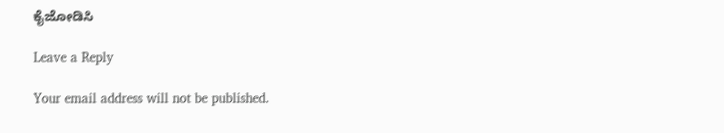ಕೈಜೋಡಿಸಿ

Leave a Reply

Your email address will not be published.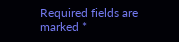Required fields are marked *